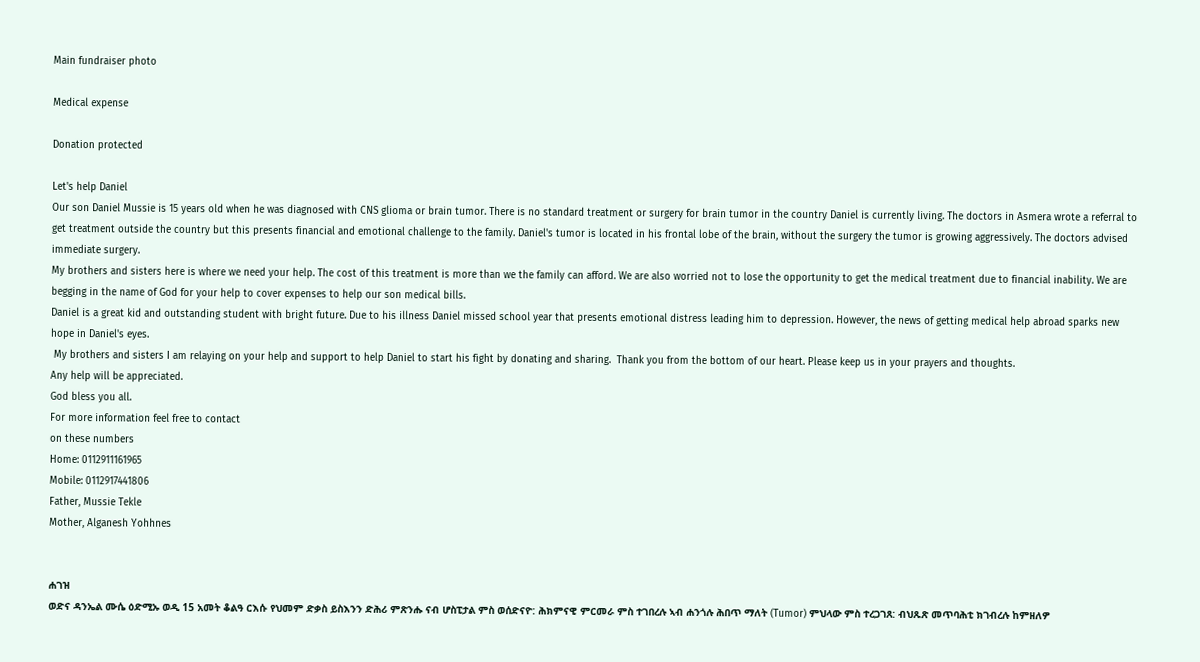Main fundraiser photo

Medical expense

Donation protected

Let's help Daniel
Our son Daniel Mussie is 15 years old when he was diagnosed with CNS glioma or brain tumor. There is no standard treatment or surgery for brain tumor in the country Daniel is currently living. The doctors in Asmera wrote a referral to get treatment outside the country but this presents financial and emotional challenge to the family. Daniel's tumor is located in his frontal lobe of the brain, without the surgery the tumor is growing aggressively. The doctors advised immediate surgery.
My brothers and sisters here is where we need your help. The cost of this treatment is more than we the family can afford. We are also worried not to lose the opportunity to get the medical treatment due to financial inability. We are begging in the name of God for your help to cover expenses to help our son medical bills.
Daniel is a great kid and outstanding student with bright future. Due to his illness Daniel missed school year that presents emotional distress leading him to depression. However, the news of getting medical help abroad sparks new hope in Daniel's eyes.
 My brothers and sisters I am relaying on your help and support to help Daniel to start his fight by donating and sharing.  Thank you from the bottom of our heart. Please keep us in your prayers and thoughts.
Any help will be appreciated.
God bless you all.
For more information feel free to contact
on these numbers
Home: 0112911161965
Mobile: 0112917441806
Father, Mussie Tekle
Mother, Alganesh Yohhnes


ሐገዝ
ወድና ዳንኤል ሙሴ ዕድሚኡ ወዲ 15 አመት ቆልዓ ርእሱ የህመም ድቃስ ይስእንን ድሕሪ ምጽንሑ ናብ ሆስፒታል ምስ ወሰድናዮ: ሕክምናዊ ምርመራ ምስ ተገበረሉ ኣብ ሐንጎሉ ሕበጥ ማለት (Tumor) ምህላው ምስ ተረጋገጸ: ብህጹጽ መጥባሕቲ ክገብረሉ ከምዘለዎ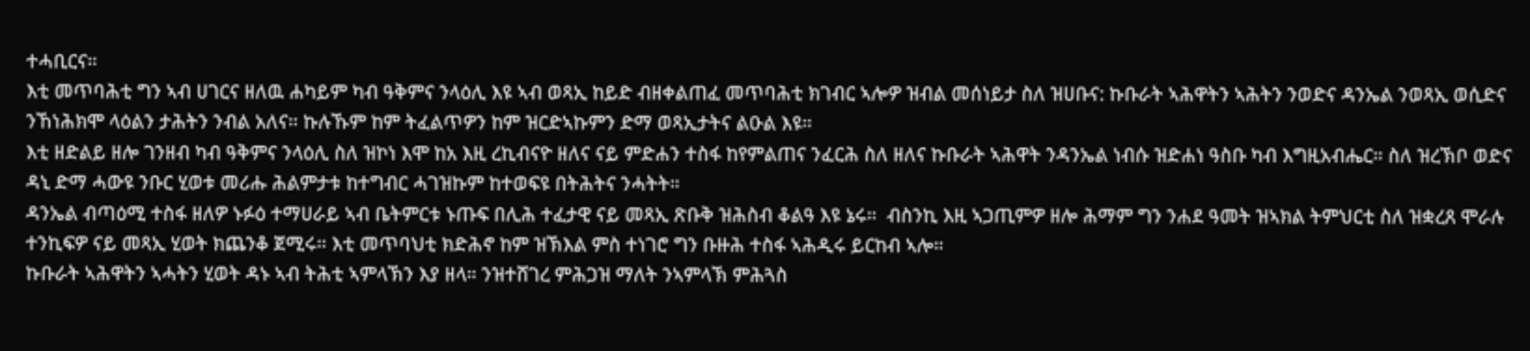ተሓቢርና።
እቲ መጥባሕቲ ግን ኣብ ሀገርና ዘለዉ ሐካይም ካብ ዓቅምና ንላዕሊ እዩ ኣብ ወጻኢ ከይድ ብዘቀልጠፈ መጥባሕቲ ክገብር ኣሎዎ ዝብል መሰነይታ ስለ ዝሀቡና: ኩቡራት ኣሕዋትን ኣሕትን ንወድና ዳንኤል ንወጻኢ ወሲድና ንኸነሕክሞ ላዕልን ታሕትን ንብል አለና። ኩሉኹም ከም ትፈልጥዎን ከም ዝርድኣኩምን ድማ ወጻኢታትና ልዑል እዩ።
እቲ ዘድልይ ዘሎ ገንዘብ ካብ ዓቅምና ንላዕሊ ስለ ዝኮነ እሞ ከአ እዚ ረኪብናዮ ዘለና ናይ ምድሐን ተስፋ ከየምልጠና ንፈርሕ ስለ ዘለና ኩቡራት ኣሕዋት ንዳንኤል ነብሱ ዝድሐነ ዓስቡ ካብ እግዚአብሔር። ስለ ዝረኽቦ ወድና ዳኒ ድማ ሓውዩ ንቡር ሂወቱ መሪሑ ሕልምታቱ ከተግብር ሓገዝኩም ከተወፍዩ በትሕትና ንሓትት።
ዳንኤል ብጣዕሚ ተስፋ ዘለዎ ኑፉዕ ተማሀራይ ኣብ ቤትምርቱ ኑጡፍ በሊሕ ተፈታዊ ናይ መጻኢ ጽቡቅ ዝሕስብ ቆልዓ እዩ ኔሩ።  ብስንኪ እዚ ኣጋጢምዎ ዘሎ ሕማም ግን ንሐደ ዓመት ዝኣክል ትምህርቲ ስለ ዝቋረጸ ሞራሉ ተንኪፍዎ ናይ መጻኢ ሂወት ክጨንቆ ጀሚሩ። እቲ መጥባህቲ ክድሕኖ ከም ዝኽእል ምስ ተነገሮ ግን ቡዙሕ ተስፋ ኣሕዲሩ ይርከብ ኣሎ።
ኩቡራት ኣሕዋትን ኣሓትን ሂወት ዳኑ ኣብ ትሕቲ ኣምላኽን እያ ዘላ። ንዝተሸገረ ምሕጋዝ ማለት ንኣምላኽ ምሕጓስ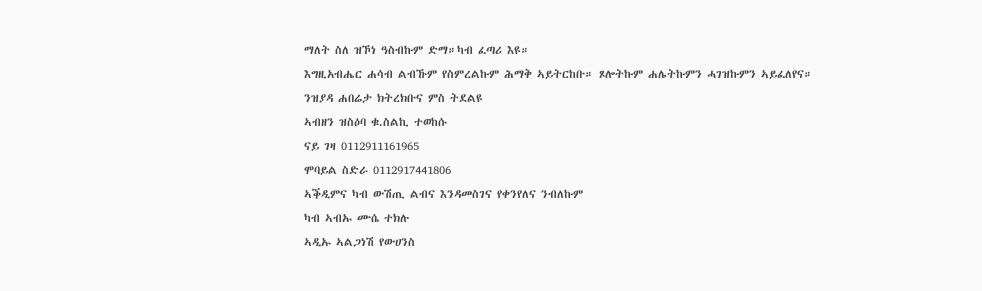ማለት ስለ ዝኾነ ዓስብኩም ድማ።ካብ ፈጣሪ እዩ።
እግዚአብሔር ሐሳብ ልብኹም የስምረልኩም ሕማቅ ኣይትርከቡ። ጾሎትኩም ሐሌትኩምን ሓገዝኩምን ኣይፈለየና።
ንዝያዳ ሐበሬታ ክትረክቡና ምስ ትደልዩ
ኣብዘን ዝስዕባ ቁ.ስልኪ ተወከሱ
ናይ ገዛ 0112911161965
ሞባይል ስድራ 0112917441806
ኣቕዲምና ካብ ውሽጢ ልብና እንዳመስገና የቀንየለና ንብለኩም
ካብ ኣብኡ ሙሴ ተክሉ
ኣዲኡ ኣልጋነሽ የውሀንስ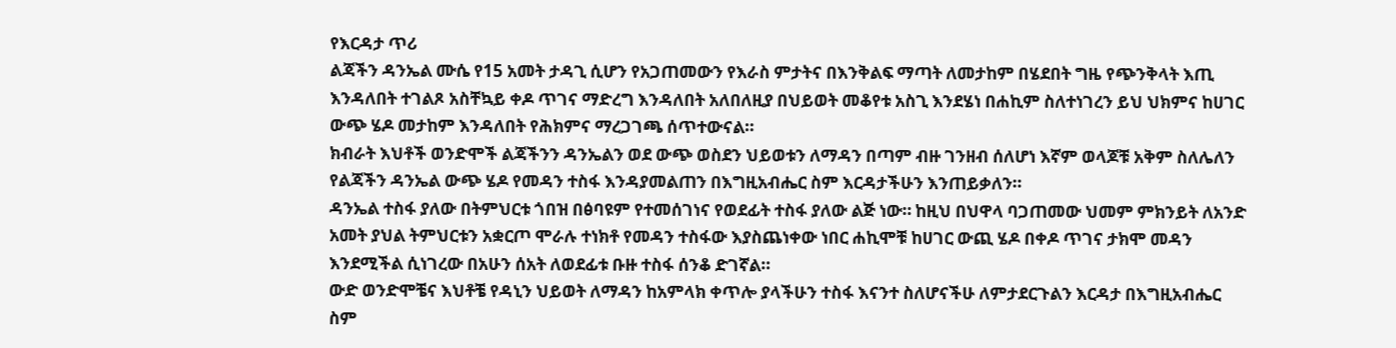የእርዳታ ጥሪ
ልጃችን ዳንኤል ሙሴ የ15 አመት ታዳጊ ሲሆን የአጋጠመውን የእራስ ምታትና በእንቅልፍ ማጣት ለመታከም በሄደበት ግዜ የጭንቅላት እጢ እንዳለበት ተገልጾ አስቸኳይ ቀዶ ጥገና ማድረግ እንዳለበት አለበለዚያ በህይወት መቆየቱ አስጊ እንደሄነ በሐኪም ስለተነገረን ይህ ህክምና ከሀገር ውጭ ሄዶ መታከም እንዳለበት የሕክምና ማረጋገጫ ሰጥተውናል።
ክብራት እህቶች ወንድሞች ልጃችንን ዳንኤልን ወደ ውጭ ወስደን ህይወቱን ለማዳን በጣም ብዙ ገንዘብ ሰለሆነ እኛም ወላጆቹ አቅም ስለሌለን የልጃችን ዳንኤል ውጭ ሄዶ የመዳን ተስፋ እንዳያመልጠን በእግዚአብሔር ስም እርዳታችሁን እንጠይቃለን።
ዳንኤል ተስፋ ያለው በትምህርቱ ጎበዝ በፅባዩም የተመሰገነና የወደፊት ተስፋ ያለው ልጅ ነው። ከዚህ በህዋላ ባጋጠመው ህመም ምክንይት ለአንድ አመት ያህል ትምህርቱን አቋርጦ ሞራሉ ተነክቶ የመዳን ተስፋው እያስጨነቀው ነበር ሐኪሞቹ ከሀገር ውጪ ሄዶ በቀዶ ጥገና ታክሞ መዳን እንደሚችል ሲነገረው በአሁን ሰአት ለወደፊቱ ቡዙ ተስፋ ሰንቆ ድገኛል።
ውድ ወንድሞቼና እህቶቼ የዳኒን ህይወት ለማዳን ከአምላክ ቀጥሎ ያላችሁን ተስፋ እናንተ ስለሆናችሁ ለምታደርጉልን እርዳታ በእግዚአብሔር ስም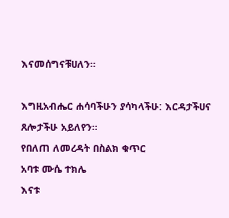እናመሰግናቹሀለን።

እግዚአብሔር ሐሳባችሁን ያሳካላችሁ: እርዳታችሀና ጸሎታችሁ አይለየን።
የበለጠ ለመረዳት በስልክ ቁጥር
አባቱ ሙሴ ተክሌ
እናቱ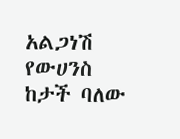አልጋነሽ የውሀንስ ከታች ባለው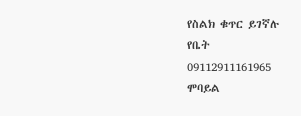የስልክ ቁጥር ይገኛሉ
የቤት
09112911161965
ሞባይል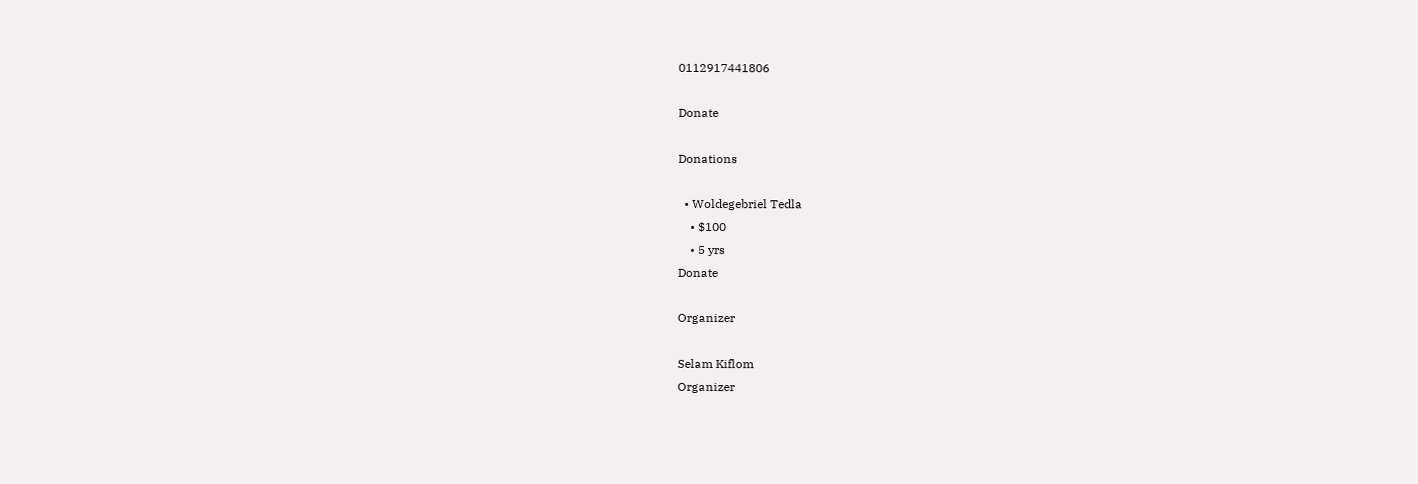0112917441806

Donate

Donations

  • Woldegebriel Tedla
    • $100
    • 5 yrs
Donate

Organizer

Selam Kiflom
Organizer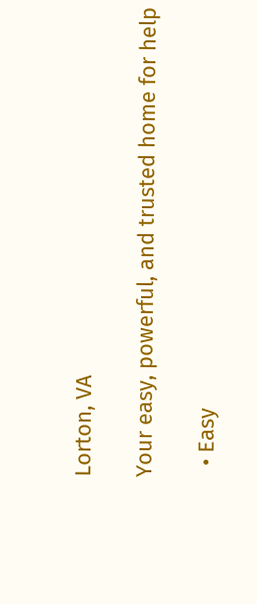Lorton, VA

Your easy, powerful, and trusted home for help

  • Easy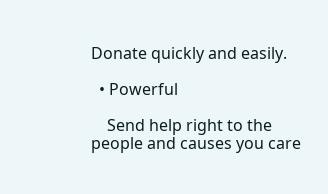Donate quickly and easily.

  • Powerful

    Send help right to the people and causes you care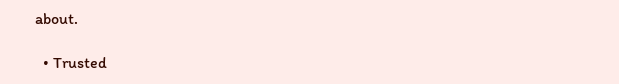about.

  • Trusted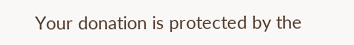Your donation is protected by the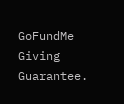GoFundMe Giving Guarantee.